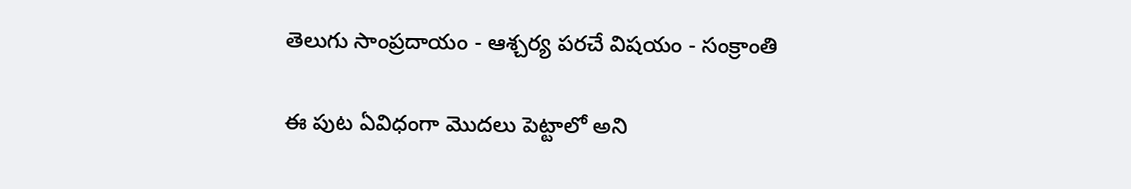తెలుగు సాంప్రదాయం - ఆశ్చర్య పరచే విషయం - సంక్రాంతి

ఈ పుట ఏవిధంగా మొదలు పెట్టాలో అని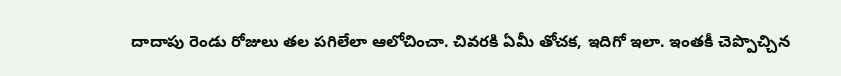దాదాపు రెండు రోజులు తల పగిలేలా ఆలోచించా. చివరకి ఏమీ తోచక, ఇదిగో ఇలా. ఇంతకీ చెప్పొచ్చిన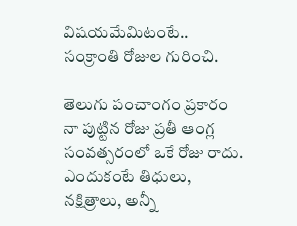విషయమేమిటంటే.. సంక్రాంతి రోజుల గురించి.

తెలుగు పంచాంగం ప్రకారం నా పుట్టిన రోజు ప్రతీ ఆంగ్ల సంవత్సరంలో ఒకే రోజు రాదు. ఎందుకంటే తిధులు, నక్షిత్రాలు, అన్నీ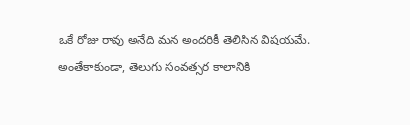ఒకే రోజు రావు అనేది మన అందరికీ తెలిసిన విషయమే. అంతేకాకుండా, తెలుగు సంవత్సర కాలానికి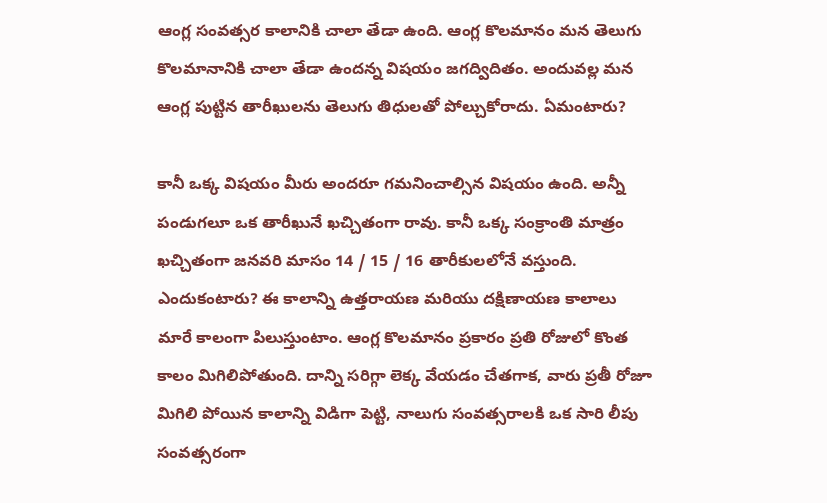ఆంగ్ల సంవత్సర కాలానికి చాలా తేడా ఉంది. ఆంగ్ల కొలమానం మన తెలుగు కొలమానానికి చాలా తేడా ఉందన్న విషయం జగద్విదితం. అందువల్ల మన ఆంగ్ల పుట్టిన తారీఖులను తెలుగు తిధులతో పోల్చుకోరాదు. ఏమంటారు?

కానీ ఒక్క విషయం మీరు అందరూ గమనించాల్సిన విషయం ఉంది. అన్నీ పండుగలూ ఒక తారీఖునే ఖచ్చితంగా రావు. కానీ ఒక్క సంక్రాంతి మాత్రం ఖచ్చితంగా జనవరి మాసం 14 / 15 / 16 తారీకులలోనే వస్తుంది. ఎందుకంటారు? ఈ కాలాన్ని ఉత్తరాయణ మరియు దక్షిణాయణ కాలాలు మారే కాలంగా పిలుస్తుంటాం. ఆంగ్ల కొలమానం ప్రకారం ప్రతి రోజులో కొంత కాలం మిగిలిపోతుంది. దాన్ని సరిగ్గా లెక్క వేయడం చేతగాక, వారు ప్రతీ రోజూ మిగిలి పోయిన కాలాన్ని విడిగా పెట్టి, నాలుగు సంవత్సరాలకి ఒక సారి లీపు సంవత్సరంగా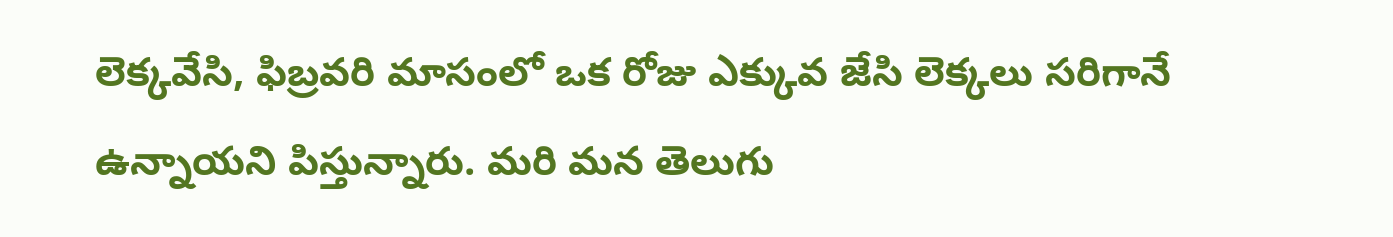లెక్కవేసి, ఫిబ్రవరి మాసంలో ఒక రోజు ఎక్కువ జేసి లెక్కలు సరిగానే ఉన్నాయని పిస్తున్నారు. మరి మన తెలుగు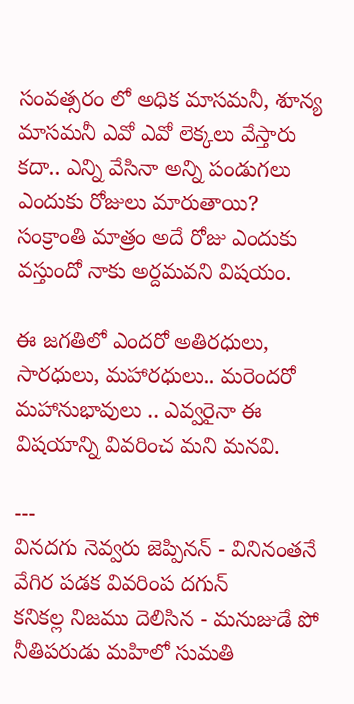సంవత్సరం లో అధిక మాసమనీ, శూన్య మాసమనీ ఎవో ఎవో లెక్కలు వేస్తారు కదా.. ఎన్ని వేసినా అన్ని పండుగలు ఎందుకు రోజులు మారుతాయి? సంక్రాంతి మాత్రం అదే రోజు ఎందుకు వస్తుందో నాకు అర్దమవని విషయం.

ఈ జగతిలో ఎందరో అతిరధులు, సారధులు, మహారధులు.. మరెందరో మహానుభావులు .. ఎవ్వరైనా ఈ విషయాన్ని వివరించ మని మనవి.

---
వినదగు నెవ్వరు జెప్పినన్ - వినినంతనే వేగిర పడక వివరింప దగున్
కనికల్ల నిజము దెలిసిన - మనుజుడే పో నీతిపరుడు మహిలో సుమతి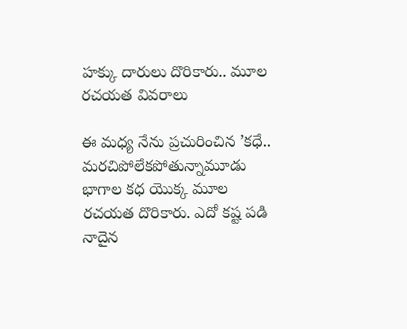హక్కు దారులు దొరికారు.. మూల రచయత వివరాలు

ఈ మధ్య నేను ప్రచురించిన ’కధే.. మరచిపోలేకపోతున్నామూడు భాగాల కధ యొక్క మూల రచయత దొరికారు. ఎదో కష్ట పడి నాదైన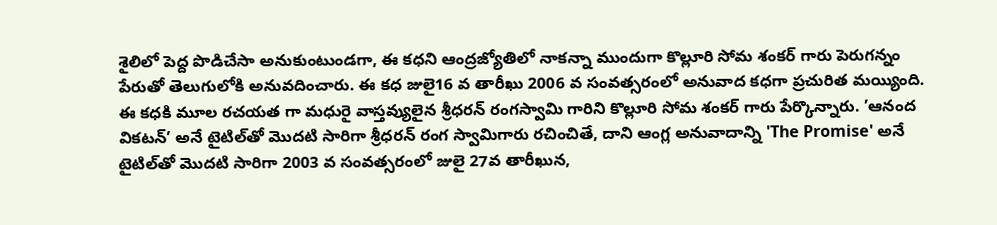శైలిలో పెద్ద పొడిచేసా అనుకుంటుండగా, ఈ కధని ఆంద్రజ్యోతిలో నాకన్నా ముందుగా కొల్లూరి సోమ శంకర్ గారు పెరుగన్నం పేరుతో తెలుగులోకి అనువదించారు. ఈ కధ జులై16 వ తారీఖు 2006 వ సంవత్సరంలో అనువాద కధగా ప్రచురిత మయ్యింది. ఈ కధకి మూల రచయత గా మధురై వాస్తవ్యులైన శ్రీధరన్ రంగస్వామి గారిని కొల్లూరి సోమ శంకర్ గారు పేర్కొన్నారు. ’ఆనంద వికటన్’ అనే టైటిల్‍తో మొదటి సారిగా శ్రీధరన్ రంగ స్వామిగారు రచించితే, దాని ఆంగ్ల అనువాదాన్ని 'The Promise' అనే టైటిల్‍తో మొదటి సారిగా 2003 వ సంవత్సరంలో జులై 27వ తారీఖున,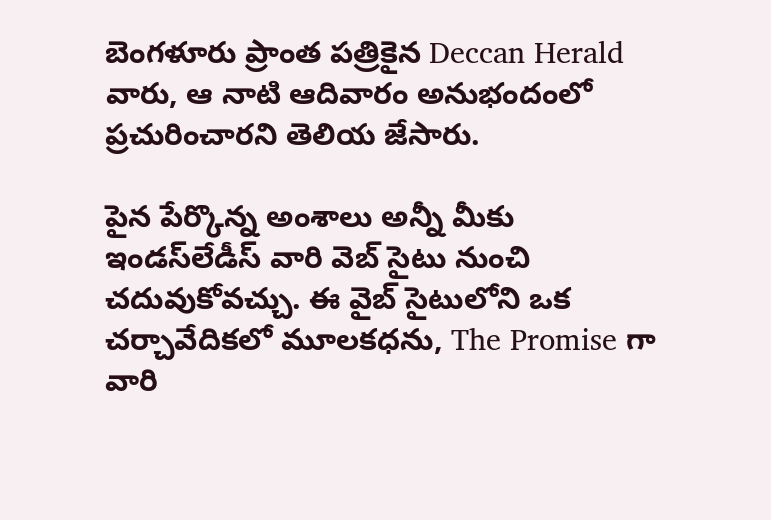బెంగళూరు ప్రాంత పత్రికైన Deccan Herald వారు, ఆ నాటి ఆదివారం అనుభందంలో ప్రచురించారని తెలియ జేసారు.

పైన పేర్కొన్న అంశాలు అన్నీ మీకు ఇండస్‍లేడీస్ వారి వెబ్ సైటు నుంచి చదువుకోవచ్చు. ఈ వైబ్ సైటులోని ఒక చర్చావేదికలో మూలకధను, The Promise గా వారి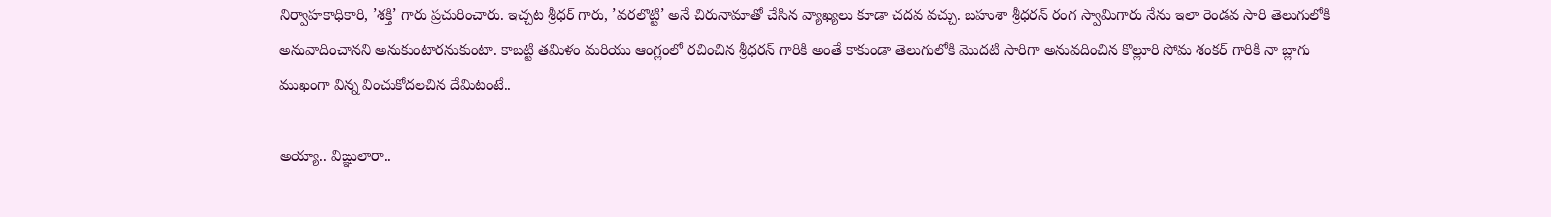నిర్వాహకాధికారి, ’శక్తి’ గారు ప్రచురించారు. ఇచ్చట శ్రీధర్ గారు, ’వరలొట్టి’ అనే చిరునామాతో చేసిన వ్యాఖ్యలు కూడా చదవ వచ్చు. బహుశా శ్రీధరన్ రంగ స్వామిగారు నేను ఇలా రెండవ సారి తెలుగులోకి అనువాదించానని అనుకుంటారనుకుంటా. కాబట్టి తమిళం మరియు ఆంగ్లంలో రచించిన శ్రీధరన్ గారికి అంతే కాకుండా తెలుగులోకి మొదటి సారిగా అనువదించిన కొల్లూరి సోమ శంకర్ గారికి నా బ్లాగు ముఖంగా విన్న వించుకోదలచిన దేమిటంటే..

అయ్యా.. విఙ్ఞులారా..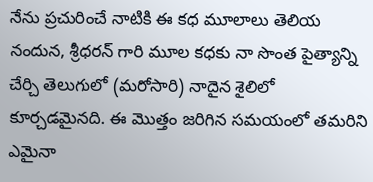నేను ప్రచురించే నాటికి ఈ కధ మూలాలు తెలియ నందున, శ్రీధరన్ గారి మూల కధకు నా సొంత పైత్యాన్ని చేర్చి తెలుగులో (మరోసారి) నాదైన శైలిలో కూర్చడమైనది. ఈ మొత్తం జరిగిన సమయంలో తమరిని ఎమైనా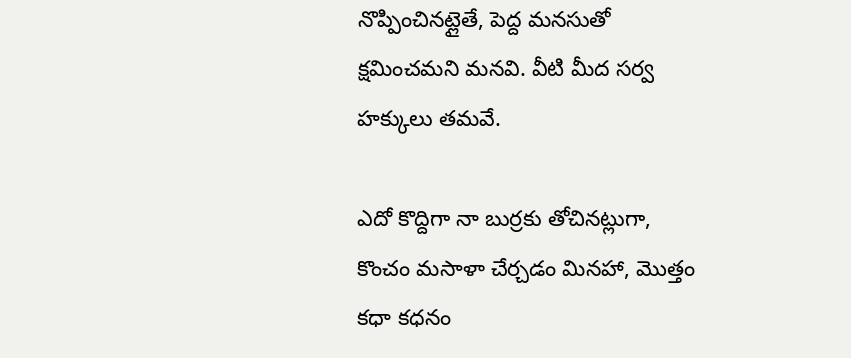నొప్పించినట్లైతే, పెద్ద మనసుతో క్షమించమని మనవి. వీటి మీద సర్వ హక్కులు తమవే.

ఎదో కొద్దిగా నా బుర్రకు తోచినట్లుగా, కొంచం మసాళా చేర్చడం మినహా, మొత్తం కధా కధనం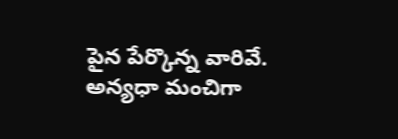పైన పేర్కొన్న వారివే. అన్యధా మంచిగా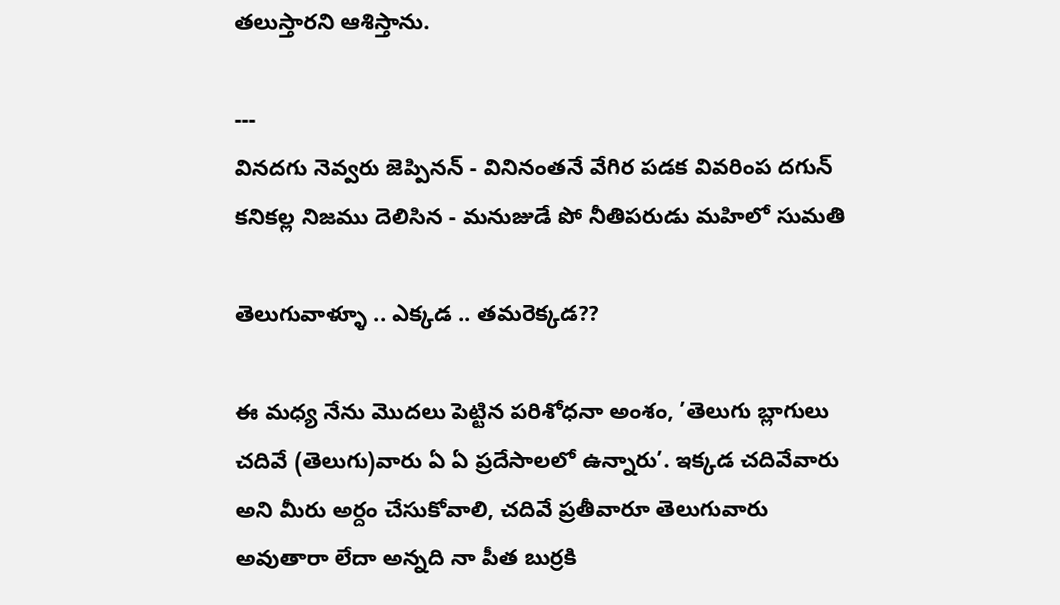తలుస్తారని ఆశిస్తాను.

---
వినదగు నెవ్వరు జెప్పినన్ - వినినంతనే వేగిర పడక వివరింప దగున్
కనికల్ల నిజము దెలిసిన - మనుజుడే పో నీతిపరుడు మహిలో సుమతి

తెలుగువాళ్ళూ .. ఎక్కడ .. తమరెక్కడ??

ఈ మధ్య నేను మొదలు పెట్టిన పరిశోధనా అంశం, ’తెలుగు బ్లాగులు చదివే (తెలుగు)వారు ఏ ఏ ప్రదేసాలలో ఉన్నారు’. ఇక్కడ చదివేవారు అని మీరు అర్దం చేసుకోవాలి, చదివే ప్రతీవారూ తెలుగువారు అవుతారా లేదా అన్నది నా పీత బుర్రకి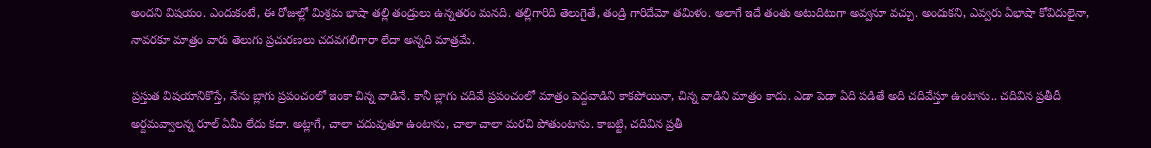అందని విషయం. ఎందుకంటే, ఈ రోజుల్లో మిశ్రమ భాషా తల్లి తండ్రులు ఉన్నతరం మనది. తల్లిగారిది తెలుగైతే, తండ్రి గారిదేమో తమిళం. అలాగే ఇదే తంతు అటుదిటుగా అవ్వనూ వచ్చు. అందుకని, ఎవ్వరు ఏభాషా కోవిదులైనా, నావరకూ మాత్రం వారు తెలుగు ప్రచురణలు చదవగలిగారా లేదా అన్నది మాత్రమే.

ప్రస్తుత విషయానికొస్తే, నేను బ్లాగు ప్రపంచంలో ఇంకా చిన్న వాడినే. కానీ బ్లాగు చదివే ప్రపంచంలో మాత్రం పెద్దవాడిని కాకపోయినా, చిన్న వాడిని మాత్రం కాదు. ఎడా పెడా ఏది పడితే అది చదివేస్తూ ఉంటాను.. చదివిన ప్రతీదీ అర్దమవ్వాలన్న రూల్ ఏమీ లేదు కదా. అట్లాగే, చాలా చదువుతూ ఉంటాను, చాలా చాలా మరచి పోతుంటాను. కాబట్టి, చదివిన ప్రతీ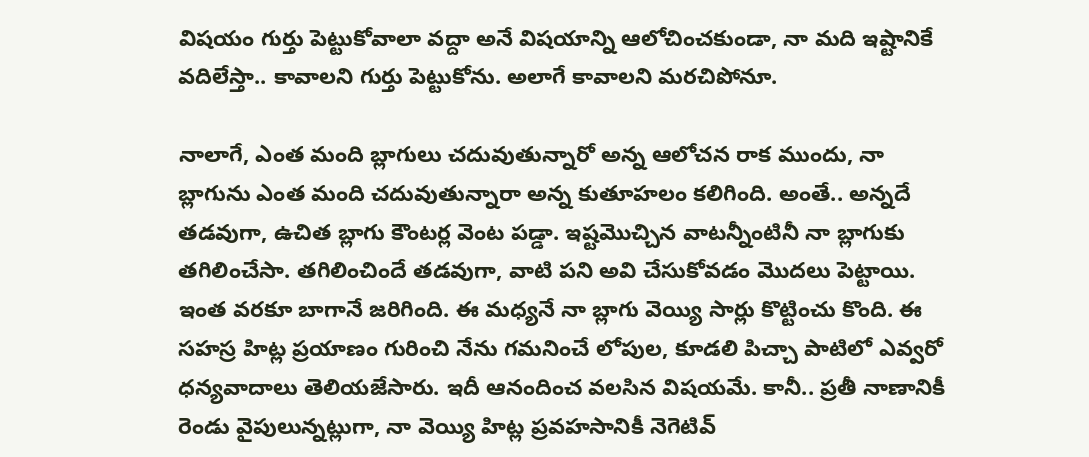విషయం గుర్తు పెట్టుకోవాలా వద్దా అనే విషయాన్ని ఆలోచించకుండా, నా మది ఇష్టానికే వదిలేస్తా.. కావాలని గుర్తు పెట్టుకోను. అలాగే కావాలని మరచిపోనూ.

నాలాగే, ఎంత మంది బ్లాగులు చదువుతున్నారో అన్న ఆలోచన రాక ముందు, నా బ్లాగును ఎంత మంది చదువుతున్నారా అన్న కుతూహలం కలిగింది. అంతే.. అన్నదే తడవుగా, ఉచిత బ్లాగు కౌంటర్ల వెంట పడ్డా. ఇష్టమొచ్చిన వాటన్నీంటినీ నా బ్లాగుకు తగిలించేసా. తగిలించిందే తడవుగా, వాటి పని అవి చేసుకోవడం మొదలు పెట్టాయి. ఇంత వరకూ బాగానే జరిగింది. ఈ మధ్యనే నా బ్లాగు వెయ్యి సార్లు కొట్టించు కొంది. ఈ సహస్ర హిట్ల ప్రయాణం గురించి నేను గమనించే లోపుల, కూడలి పిచ్చా పాటిలో ఎవ్వరో ధన్యవాదాలు తెలియజేసారు. ఇదీ ఆనందించ వలసిన విషయమే. కానీ.. ప్రతీ నాణానికీ రెండు వైపులున్నట్లుగా, నా వెయ్యి హిట్ల ప్రవహసానికీ నెగెటివ్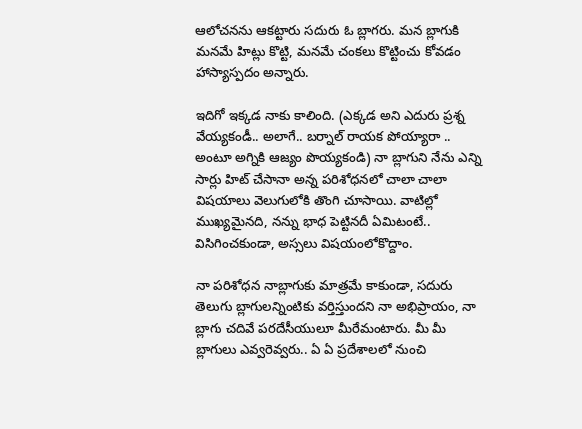ఆలోచనను ఆకట్టారు సదురు ఓ బ్లాగరు. మన బ్లాగుకి మనమే హిట్లు కొట్టి, మనమే చంకలు కొట్టించు కోవడం హాస్యాస్పదం అన్నారు.

ఇదిగో ఇక్కడ నాకు కాలింది. (ఎక్కడ అని ఎదురు ప్రశ్న వేయ్యకండీ.. అలాగే.. బర్నాల్ రాయక పోయ్యారా .. అంటూ అగ్నికి ఆజ్యం పొయ్యకండి) నా బ్లాగుని నేను ఎన్ని సార్లు హిట్ చేసానా అన్న పరిశోధనలో చాలా చాలా విషయాలు వెలుగులోకి తొంగి చూసాయి. వాటిల్లో ముఖ్యమైనది, నన్ను భాధ పెట్టినదీ ఏమిటంటే.. విసిగించకుండా, అస్సలు విషయంలోకొద్దాం.

నా పరిశోధన నాబ్లాగుకు మాత్రమే కాకుండా, సదురు తెలుగు బ్లాగులన్నింటికు వర్తిస్తుందని నా అభిప్రాయం, నా బ్లాగు చదివే పరదేసీయులూ మీరేమంటారు. మీ మీ బ్లాగులు ఎవ్వరెవ్వరు.. ఏ ఏ ప్రదేశాలలో నుంచి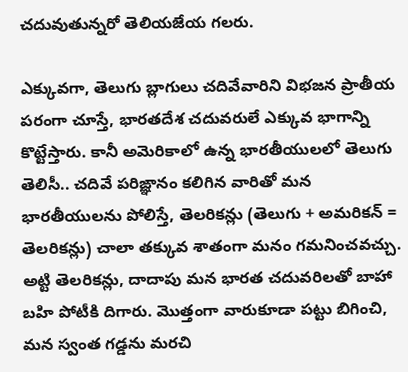చదువుతున్నరో తెలియజేయ గలరు.

ఎక్కువగా, తెలుగు బ్లాగులు చదివేవారిని విభజన ప్రాతీయ పరంగా చూస్తే, భారతదేశ చదువరులే ఎక్కువ భాగాన్ని కొట్టేస్తారు. కానీ అమెరికాలో ఉన్న భారతీయులలో తెలుగు తెలిసీ.. చదివే పరిఙ్ఞానం కలిగిన వారితో మన భారతీయులను పోలిస్తే, తెలరికన్లు (తెలుగు + అమరికన్ = తెలరికన్లు) చాలా తక్కువ శాతంగా మనం గమనించవచ్చు. అట్టి తెలరికన్లు, దాదాపు మన భారత చదువరిలతో బాహా బహి పోటీకి దిగారు. మొత్తంగా వారుకూడా పట్టు బిగించి, మన స్వంత గడ్డను మరచి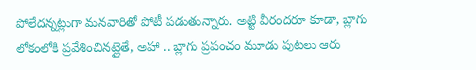పోలేదన్నట్లుగా మనవారితో పోటీ పడుతున్నారు. అట్టి వీరందరూ కూడా, బ్లాగు లోకంలోకి ప్రవేశించినట్లైతే, అహా .. బ్లాగు ప్రపంచం మూడు పుటలు ఆరు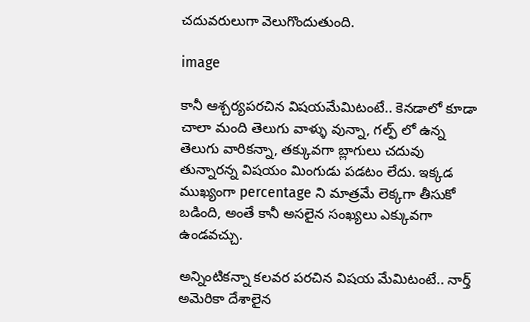చదువరులుగా వెలుగొందుతుంది.

image

కానీ ఆశ్చర్యపరచిన విషయమేమిటంటే.. కెనడాలో కూడా చాలా మంది తెలుగు వాళ్ళు వున్నా, గల్ఫ్ ‍లో ఉన్న తెలుగు వారికన్నా, తక్కువగా బ్లాగులు చదువు తున్నారన్న విషయం మింగుడు పడటం లేదు. ఇక్కడ ముఖ్యంగా percentage ని మాత్రమే లెక్కగా తీసుకో బడింది, అంతే కానీ అసలైన సంఖ్యలు ఎక్కువగా ఉండవచ్చు.

అన్నింటికన్నా కలవర పరచిన విషయ మేమిటంటే.. నార్త్ అమెరికా దేశాలైన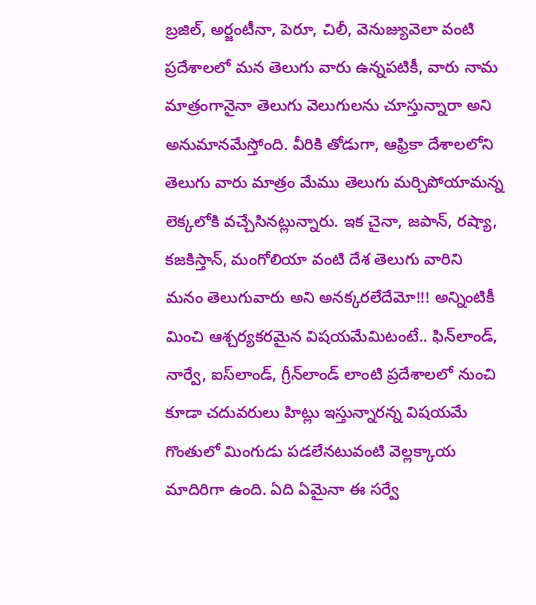బ్రజిల్, అర్జంటీనా, పెరూ, చిలీ, వెనుజ్యువెలా వంటి ప్రదేశాలలో మన తెలుగు వారు ఉన్నపటికీ, వారు నామ మాత్రంగానైనా తెలుగు వెలుగులను చూస్తున్నారా అని అనుమానమేస్తోంది. వీరికి తోడుగా, ఆఫ్రికా దేశాలలోని తెలుగు వారు మాత్రం మేము తెలుగు మర్చిపోయామన్న లెక్కలోకి వచ్చేసినట్లున్నారు. ఇక చైనా, జపాన్, రష్యా, కజకిస్తాన్, మంగోలియా వంటి దేశ తెలుగు వారిని మనం తెలుగువారు అని అనక్కరలేదేమో!!! అన్నింటికీ మించి ఆశ్చర్యకరమైన విషయమేమిటంటే.. ఫిన్‍లాండ్, నార్వే, ఐస్‍లాండ్, గ్రీన్‍లాండ్ లాంటి ప్రదేశాలలో నుంచి కూడా చదువరులు హిట్లు ఇస్తున్నారన్న విషయమే గొంతులో మింగుడు పడలేనటువంటి వెల్లక్కాయ మాదిరిగా ఉంది. ఏది ఏమైనా ఈ సర్వే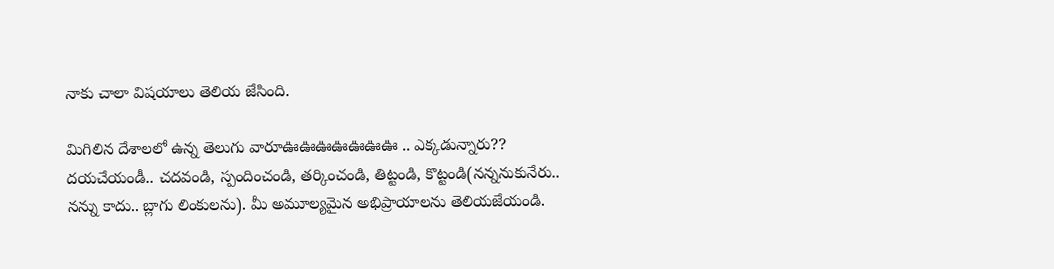నాకు చాలా విషయాలు తెలియ జేసింది.

మిగిలిన దేశాలలో ఉన్న తెలుగు వారూఊఊఊఊఊఊఊ .. ఎక్కడున్నారు?? దయచేయండీ.. చదవండి, స్పందించండి, తర్కించండి, తిట్టండి, కొట్టండి(నన్ననుకునేరు.. నన్ను కాదు.. బ్లాగు లింకులను). మీ అమూల్యమైన అభిప్రాయాలను తెలియజేయండి.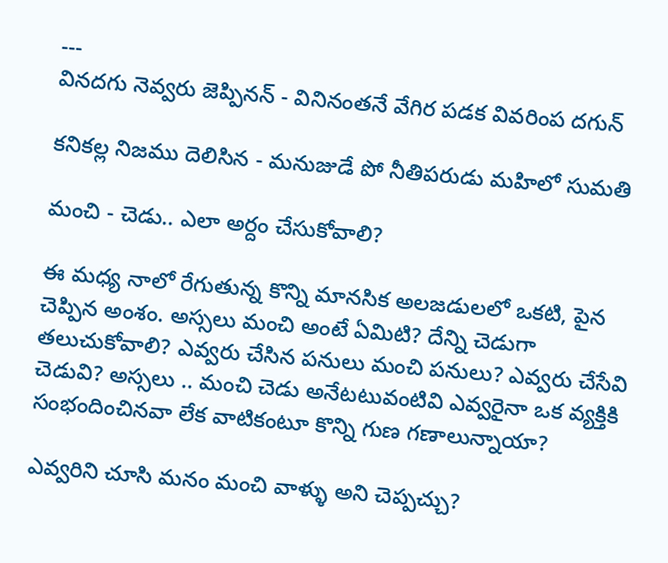---
వినదగు నెవ్వరు జెప్పినన్ - వినినంతనే వేగిర పడక వివరింప దగున్

కనికల్ల నిజము దెలిసిన - మనుజుడే పో నీతిపరుడు మహిలో సుమతి

మంచి - చెడు.. ఎలా అర్దం చేసుకోవాలి?

ఈ మధ్య నాలో రేగుతున్న కొన్ని మానసిక అలజడులలో ఒకటి, పైన చెప్పిన అంశం. అస్సలు మంచి అంటే ఏమిటి? దేన్ని చెడుగా తలుచుకోవాలి? ఎవ్వరు చేసిన పనులు మంచి పనులు? ఎవ్వరు చేసేవి చెడువి? అస్సలు .. మంచి చెడు అనేటటువంటివి ఎవ్వరైనా ఒక వ్యక్తికి సంభందించినవా లేక వాటికంటూ కొన్ని గుణ గణాలున్నాయా?

ఎవ్వరిని చూసి మనం మంచి వాళ్ళు అని చెప్పచ్చు?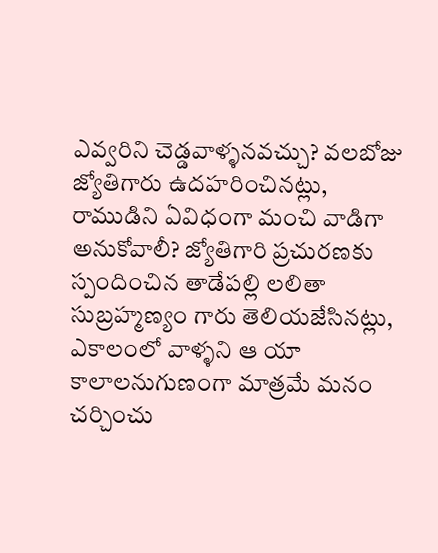ఎవ్వరిని చెడ్డవాళ్ళనవచ్చు? వలబోజు జ్యోతిగారు ఉదహరించినట్లు, రాముడిని ఏవిధంగా మంచి వాడిగా అనుకోవాలీ? జ్యోతిగారి ప్రచురణకు స్పందించిన తాడేపల్లి లలితా సుబ్రహ్మణ్యం గారు తెలియజేసినట్లు, ఎకాలంలో వాళ్ళని ఆ యా కాలాలనుగుణంగా మాత్రమే మనం చర్చించు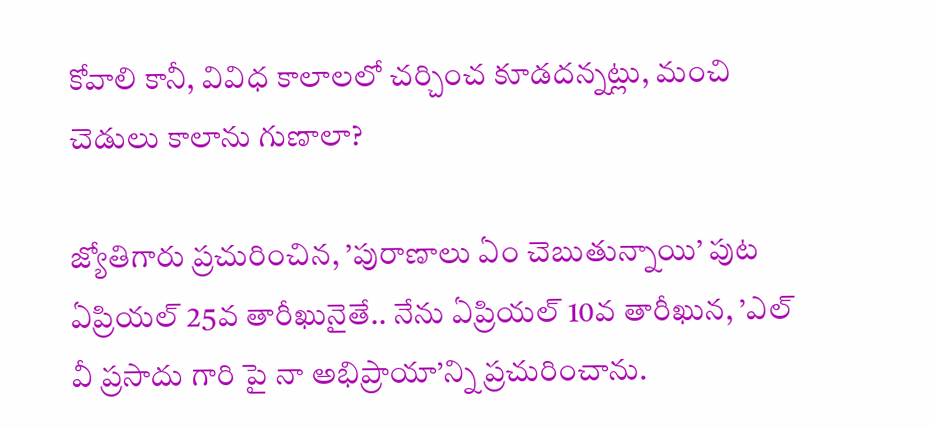కోవాలి కానీ, వివిధ కాలాలలో చర్చించ కూడదన్నట్లు, మంచి చెడులు కాలాను గుణాలా?

జ్యోతిగారు ప్రచురించిన, ’పురాణాలు ఏం చెబుతున్నాయి’ పుట ఏప్రియల్ 25వ తారీఖునైతే.. నేను ఏప్రియల్ 10వ తారీఖున, ’ఎల్ వీ ప్రసాదు గారి పై నా అభిప్రాయా’న్ని ప్రచురించాను.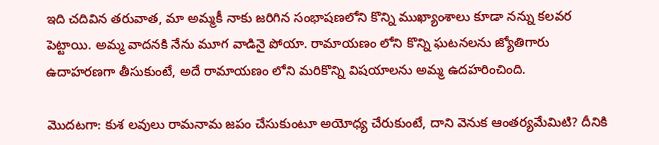ఇది చదివిన తరువాత, మా అమ్మకీ నాకు జరిగిన సంభాషణలోని కొన్ని ముఖ్యాంశాలు కూడా నన్ను కలవర పెట్టాయి. అమ్మ వాదనకి నేను మూగ వాడినై పోయా. రామాయణం లోని కొన్ని ఘటనలను జ్యోతిగారు ఉదాహరణగా తీసుకుంటే, అదే రామాయణం లోని మరికొన్ని విషయాలను అమ్మ ఉదహరించింది.

మొదటగా: కుశ లవులు రామనామ జపం చేసుకుంటూ అయోధ్య చేరుకుంటే, దాని వెనుక ఆంతర్యమేమిటి? దీనికి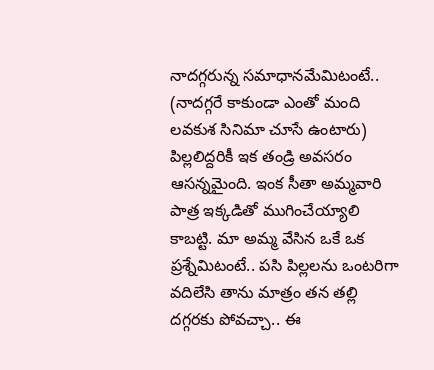నాదగ్గరున్న సమాధానమేమిటంటే.. (నాదగ్గరే కాకుండా ఎంతో మంది లవకుశ సినిమా చూసే ఉంటారు) పిల్లలిద్దరికీ ఇక తండ్రి అవసరం ఆసన్నమైంది. ఇంక సీతా అమ్మవారి పాత్ర ఇక్కడితో ముగించేయ్యాలి కాబట్టి. మా అమ్మ వేసిన ఒకే ఒక ప్రశ్నేమిటంటే.. పసి పిల్లలను ఒంటరిగా వదిలేసి తాను మాత్రం తన తల్లి దగ్గరకు పోవచ్చా.. ఈ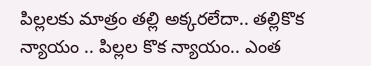పిల్లలకు మాత్రం తల్లి అక్కరలేదా.. తల్లికొక న్యాయం .. పిల్లల కొక న్యాయం.. ఎంత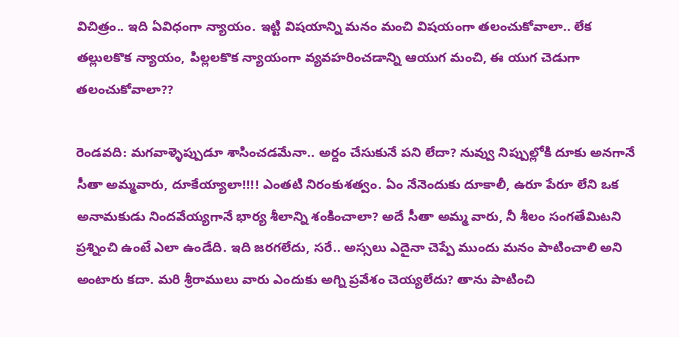విచిత్రం.. ఇది ఏవిధంగా న్యాయం. ఇట్టి విషయాన్ని మనం మంచి విషయంగా తలంచుకోవాలా.. లేక తల్లులకొక న్యాయం, పిల్లలకొక న్యాయంగా వ్యవహరించడాన్ని ఆయుగ మంచి, ఈ యుగ చెడుగా తలంచుకోవాలా??

రెండవది: మగవాళ్ళెప్పుడూ శాసించడమేనా.. అర్దం చేసుకునే పని లేదా? నువ్వు నిప్పుల్లోకి దూకు అనగానే సీతా అమ్మవారు, దూకేయ్యాలా!!!! ఎంతటి నిరంకుశత్వం. ఏం నేనెందుకు దూకాలీ, ఉరూ పేరూ లేని ఒక అనామకుడు నిందవేయ్యగానే భార్య శీలాన్ని శంకించాలా? అదే సీతా అమ్మ వారు, నీ శీలం సంగతేమిటని ప్రశ్నించి ఉంటే ఎలా ఉండేది. ఇది జరగలేదు, సరే.. అస్సలు ఎదైనా చెప్పే ముందు మనం పాటించాలి అని అంటారు కదా. మరి శ్రీరాములు వారు ఎందుకు అగ్ని ప్రవేశం చెయ్యలేదు? తాను పాటించి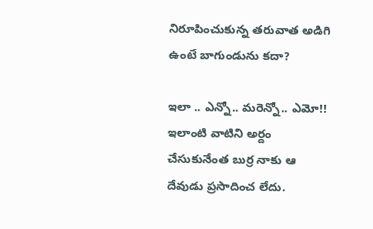నిరూపించుకున్న తరువాత అడిగి ఉంటే బాగుండును కదా?

ఇలా .. ఎన్నో.. మరెన్నో.. ఎమో!! ఇలాంటి వాటిని అర్దం చేసుకునేంత బుర్ర నాకు ఆ దేవుడు ప్రసాదించ లేదు.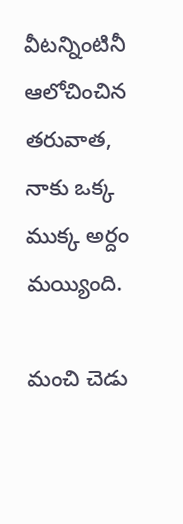వీటన్నింటినీ ఆలోచించిన తరువాత, నాకు ఒక్క ముక్క అర్దం మయ్యింది.

మంచి చెడు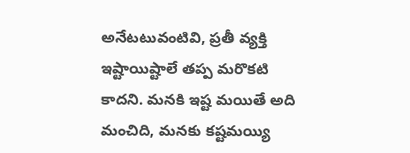అనేటటువంటివి, ప్రతీ వ్యక్తి ఇష్టాయిష్టాలే తప్ప మరొకటి కాదని. మనకి ఇష్ట మయితే అది మంచిది, మనకు కష్టమయ్యి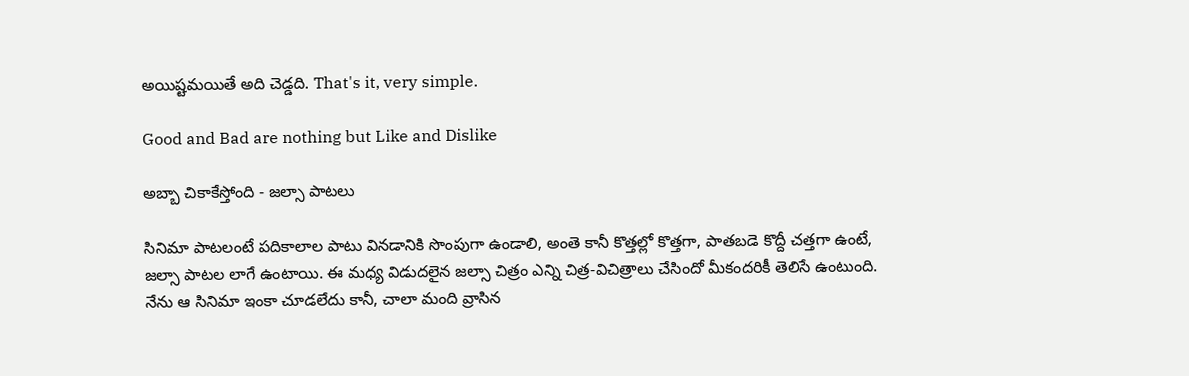అయిష్టమయితే అది చెడ్డది. That's it, very simple.

Good and Bad are nothing but Like and Dislike

అబ్బా చికాకేస్తోంది - జల్సా పాటలు

సినిమా పాటలంటే పదికాలాల పాటు వినడానికి సొంపుగా ఉండాలి, అంతె కానీ కొత్తల్లో కొత్తగా, పాతబడె కొద్దీ చత్తగా ఉంటే, జల్సా పాటల లాగే ఉంటాయి. ఈ మధ్య విడుదలైన జల్సా చిత్రం ఎన్ని చిత్ర-విచిత్రాలు చేసిందో మీకందరికీ తెలిసే ఉంటుంది. నేను ఆ సినిమా ఇంకా చూడలేదు కానీ, చాలా మంది వ్రాసిన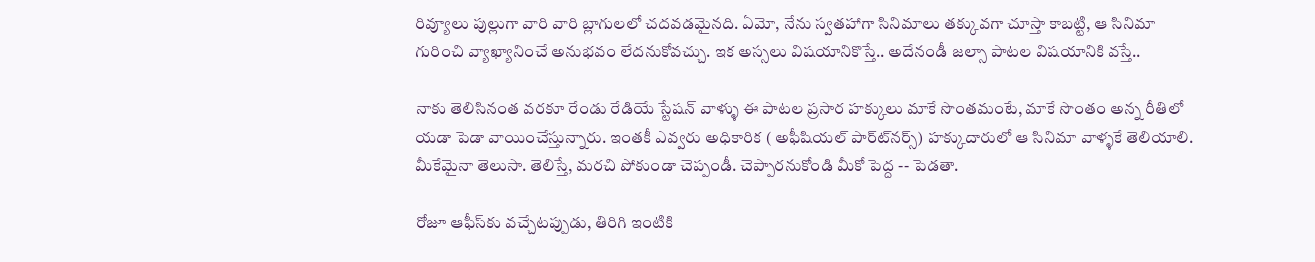రివ్యూలు పుల్లుగా వారి వారి బ్లాగులలో చదవడమైనది. ఏమో, నేను స్వతహాగా సినిమాలు తక్కువగా చూస్తా కాబట్టి, ఆ సినిమా గురించి వ్యాఖ్యానించే అనుభవం లేదనుకోవచ్చు. ఇక అస్సలు విషయానికొస్తే.. అదేనండీ జల్సా పాటల విషయానికి వస్తే..

నాకు తెలిసినంత వరకూ రేండు రేడియే స్టేషన్ వాళ్ళు ఈ పాటల ప్రసార హక్కులు మాకే సొంతమంటే, మాకే సొంతం అన్న రీతిలో యడా పెడా వాయించేస్తున్నారు. ఇంతకీ ఎవ్వరు అధికారిక ( అఫీషియల్ పార్ట్‍‍నర్స్) హక్కుదారులో ఆ సినిమా వాళ్ళకే తెలియాలి. మీకేమైనా తెలుసా. తెలిస్తే, మరచి పోకుండా చెప్పండీ. చెప్పారనుకోండి మీకో పెద్ద -- పెడతా.

రోజూ ఆఫీస్‍కు వచ్చేటప్పుడు, తిరిగి ఇంటికి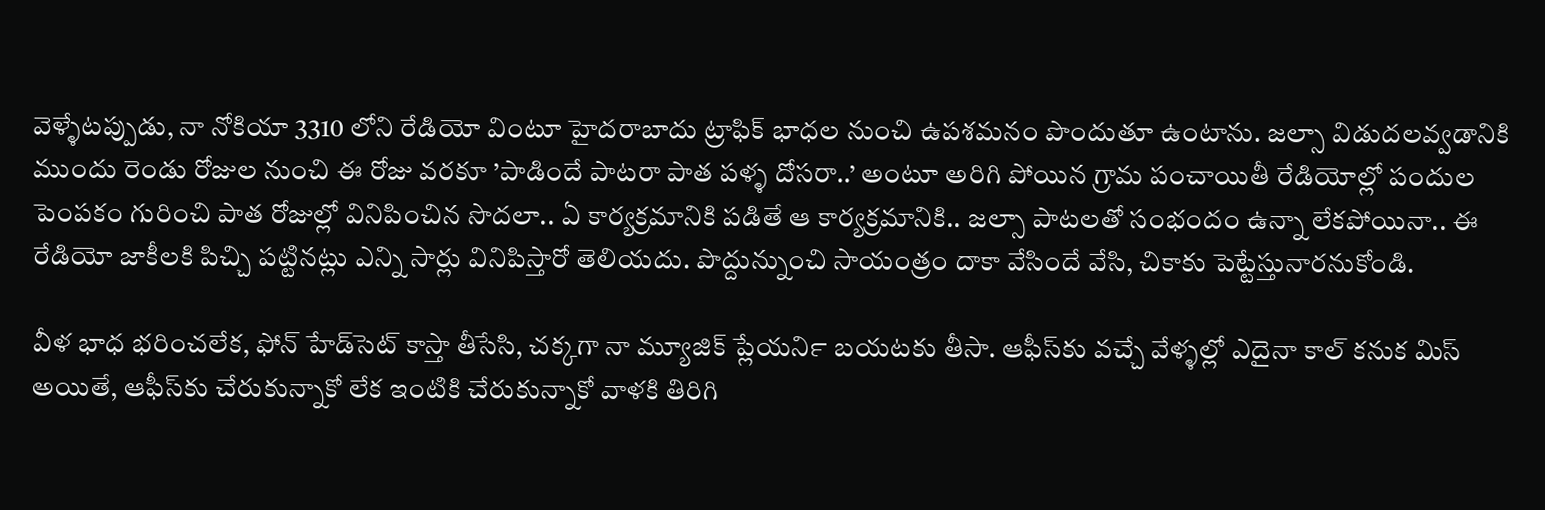వెళ్ళేటప్పుడు, నా నోకియా 3310 లోని రేడియో వింటూ హైదరాబాదు ట్రాఫిక్ భాధల నుంచి ఉపశమనం పొందుతూ ఉంటాను. జల్సా విడుదలవ్వడానికి ముందు రెండు రోజుల నుంచి ఈ రోజు వరకూ ’పాడిందే పాటరా పాత పళ్ళ దోసరా..’ అంటూ అరిగి పోయిన గ్రామ పంచాయితీ రేడియోల్లో పందుల పెంపకం గురించి పాత రోజుల్లో వినిపించిన సొదలా.. ఏ కార్యక్రమానికి పడితే ఆ కార్యక్రమానికి.. జల్సా పాటలతో సంభందం ఉన్నా లేకపోయినా.. ఈ రేడియో జాకీలకి పిచ్చి పట్టినట్లు ఎన్ని సార్లు వినిపిస్తారో తెలియదు. పొద్దున్నుంచి సాయంత్రం దాకా వేసిందే వేసి, చికాకు పెట్టేస్తునారనుకోండి.

వీళ భాధ భరించలేక, ఫోన్ హేడ్‍సెట్ కాస్తా తీసేసి, చక్కగా నా మ్యూజిక్ ప్లేయర్‍ని బయటకు తీసా. ఆఫీస్‍కు వచ్చే వేళ్ళల్లో ఎదైనా కాల్ కనుక మిస్ అయితే, ఆఫీస్‍కు చేరుకున్నాకో లేక ఇంటికి చేరుకున్నాకో వాళకి తిరిగి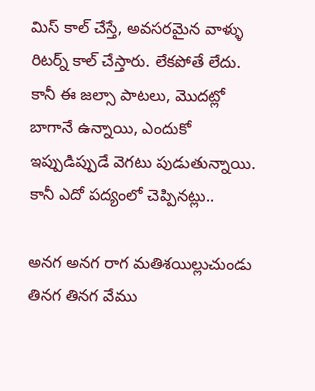మిస్ కాల్ చేస్తే, అవసరమైన వాళ్ళు రిటర్న్ కాల్ చేస్తారు. లేకపోతే లేదు. కానీ ఈ జల్సా పాటలు, మొదట్లో బాగానే ఉన్నాయి, ఎందుకో ఇప్పుడిప్పుడే వెగటు పుడుతున్నాయి. కానీ ఎదో పద్యంలో చెప్పినట్లు..

అనగ అనగ రాగ మతిశయిల్లుచుండు
తినగ తినగ వేము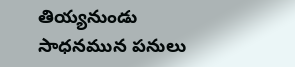తియ్యనుండు
సాధనమున పనులు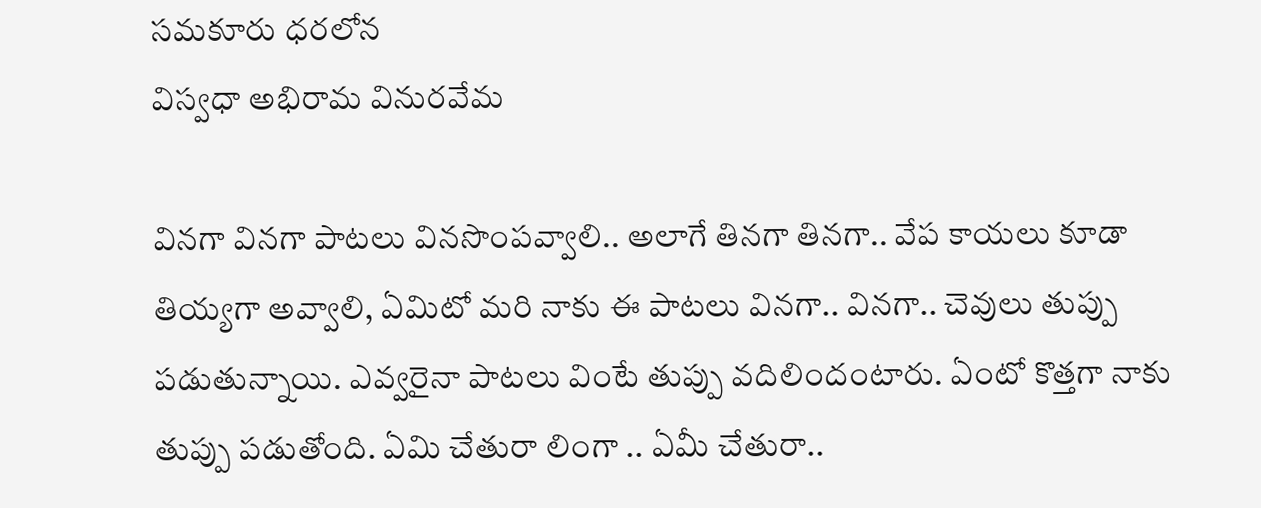సమకూరు ధరలోన
విస్వధా అభిరామ వినురవేమ

వినగా వినగా పాటలు వినసొంపవ్వాలి.. అలాగే తినగా తినగా.. వేప కాయలు కూడా తియ్యగా అవ్వాలి, ఏమిటో మరి నాకు ఈ పాటలు వినగా.. వినగా.. చెవులు తుప్పు పడుతున్నాయి. ఎవ్వరైనా పాటలు వింటే తుప్పు వదిలిందంటారు. ఏంటో కొత్తగా నాకు తుప్పు పడుతోంది. ఏమి చేతురా లింగా .. ఏమీ చేతురా..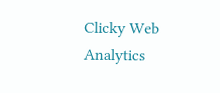Clicky Web Analytics